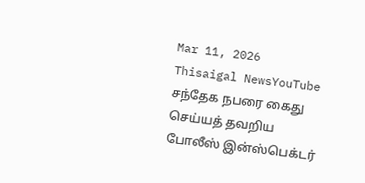Mar 11, 2026
Thisaigal NewsYouTube
சந்தேக நபரை கைது செய்யத் தவறிய போலீஸ் இன்ஸ்பெக்டர்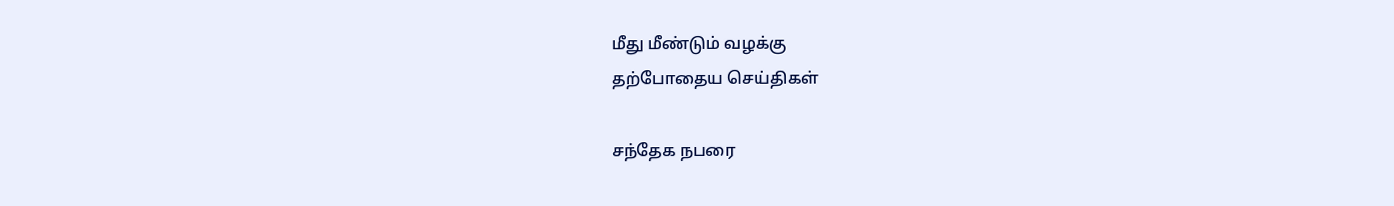மீது மீண்டும் வழக்கு
தற்போதைய செய்திகள்

சந்தேக நபரை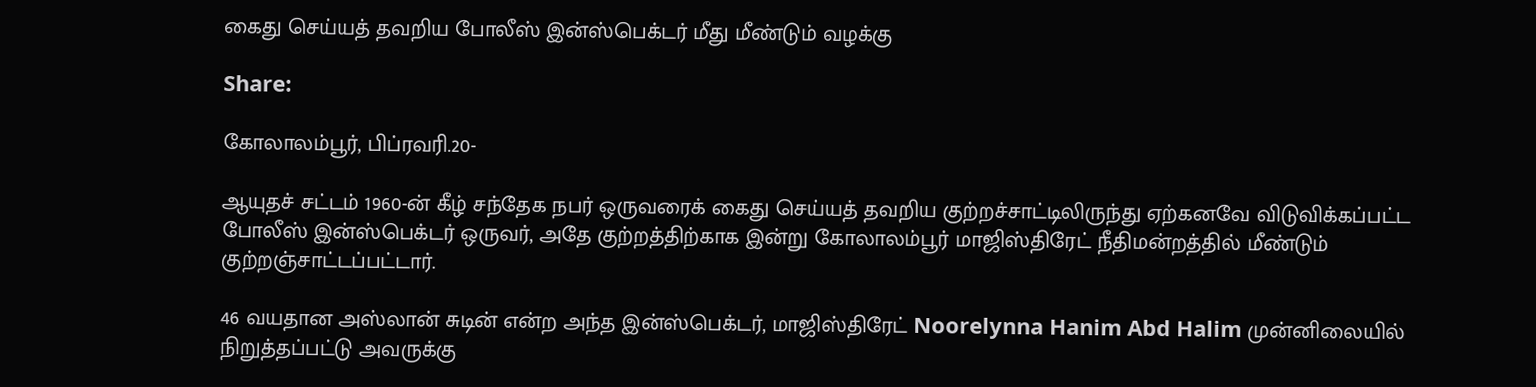கைது செய்யத் தவறிய போலீஸ் இன்ஸ்பெக்டர் மீது மீண்டும் வழக்கு

Share:

கோலாலம்பூர், பிப்ரவரி.20-

ஆயுதச் சட்டம் 1960-ன் கீழ் சந்தேக நபர் ஒருவரைக் கைது செய்யத் தவறிய குற்றச்சாட்டிலிருந்து ஏற்கனவே விடுவிக்கப்பட்ட போலீஸ் இன்ஸ்பெக்டர் ஒருவர், அதே குற்றத்திற்காக இன்று கோலாலம்பூர் மாஜிஸ்திரேட் நீதிமன்றத்தில் மீண்டும் குற்றஞ்சாட்டப்பட்டார்.

46 வயதான அஸ்லான் சுடின் என்ற அந்த இன்ஸ்பெக்டர், மாஜிஸ்திரேட் Noorelynna Hanim Abd Halim முன்னிலையில் நிறுத்தப்பட்டு அவருக்கு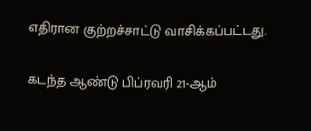எதிரான குற்றச்சாட்டு வாசிக்கப்பட்டது.

கடந்த ஆண்டு பிப்ரவரி 21-ஆம்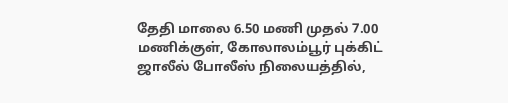தேதி மாலை 6.50 மணி முதல் 7.00 மணிக்குள், கோலாலம்பூர் புக்கிட் ஜாலீல் போலீஸ் நிலையத்தில்,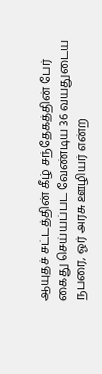ஆயுதச் சட்டத்தின் கீழ் சந்தேகத்தின் பேர் கைது செய்யப்பட வேண்டிய 36 வயதுடைய நபரை, ஓர் அரசு ஊழியர் என்ற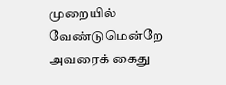முறையில் வேண்டுமென்றே அவரைக் கைது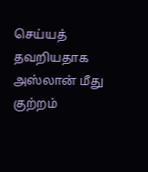செய்யத் தவறியதாக அஸ்லான் மீது குற்றம்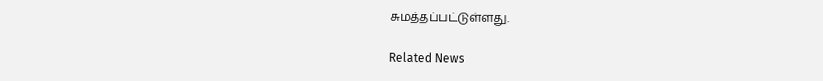சுமத்தப்பட்டுள்ளது.

Related News